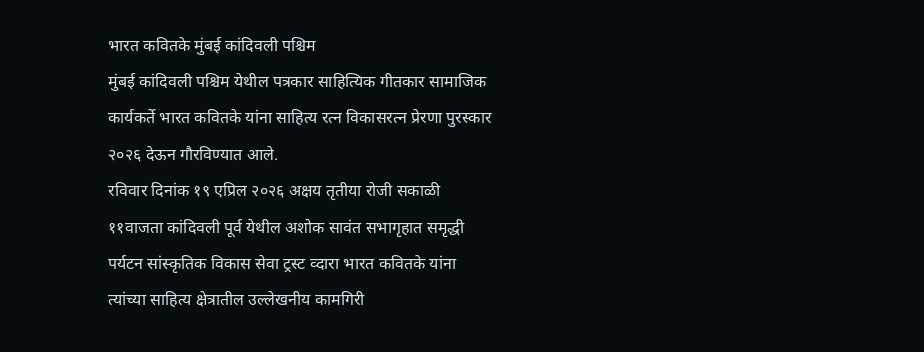भारत कवितके मुंबई कांदिवली पश्चिम
मुंबई कांदिवली पश्चिम येथील पत्रकार साहित्यिक गीतकार सामाजिक कार्यकर्ते भारत कवितके यांना साहित्य रत्न विकासरत्न प्रेरणा पुरस्कार २०२६ देऊन गौरविण्यात आले.
रविवार दिनांक १९ एप्रिल २०२६ अक्षय तृतीया रोजी सकाळी ११वाजता कांदिवली पूर्व येथील अशोक सावंत सभागृहात समृद्धी पर्यटन सांस्कृतिक विकास सेवा ट्रस्ट व्दारा भारत कवितके यांना त्यांच्या साहित्य क्षेत्रातील उल्लेखनीय कामगिरी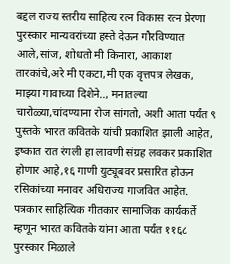बद्दल राज्य स्तरीय साहित्य रत्न विकास रत्न प्रेरणा पुरस्कार मान्यवरांच्या हस्ते देऊन गौरविण्यात आले,सांज, शोधतो मी किनारा, आकाश तारकांचे,अरे मी एकटा,मी एक वृत्तपत्र लेखक, माझ्या गावाच्या दिशेने.., मनातल्या चारोळ्या,चांदण्याना रोज सांगतो, अशी आता पर्यंत ९ पुस्तके भारत कवितके यांची प्रकाशित झाली आहेत, इष्कात रात रंगली हा लावणी संग्रह लवकर प्रकाशित होणार आहे,१६ गाणी युट्यूबवर प्रसारित होऊन रसिकांच्या मनावर अधिराज्य गाजवित आहेत.
पत्रकार साहित्यिक गीतकार सामाजिक कार्यकर्ते म्हणून भारत कवितके यांना आता पर्यंत ११६८ पुरस्कार मिळाले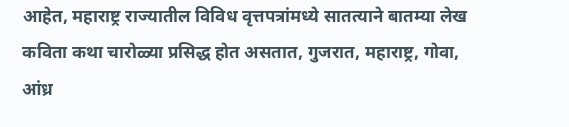आहेत, महाराष्ट्र राज्यातील विविध वृत्तपत्रांमध्ये सातत्याने बातम्या लेख कविता कथा चारोळ्या प्रसिद्ध होत असतात, गुजरात, महाराष्ट्र, गोवा, आंध्र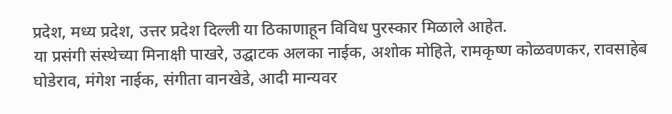प्रदेश, मध्य प्रदेश, उत्तर प्रदेश दिल्ली या ठिकाणाहून विविध पुरस्कार मिळाले आहेत.
या प्रसंगी संस्थेच्या मिनाक्षी पाखरे, उद्घाटक अलका नाईक, अशोक मोहिते, रामकृष्ण कोळवणकर, रावसाहेब घोडेराव, मंगेश नाईक, संगीता वानखेडे, आदी मान्यवर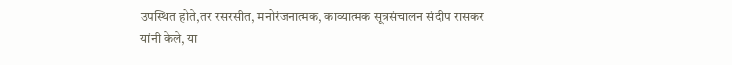उपस्थित होते,तर रसरसीत, मनोरंजनात्मक, काव्यात्मक सूत्रसंचालन संदीप रासकर यांनी केले, या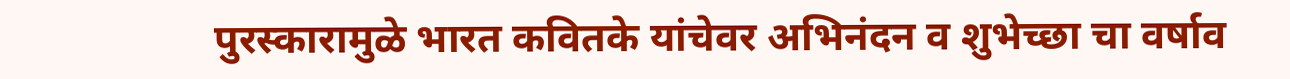पुरस्कारामुळे भारत कवितके यांचेवर अभिनंदन व शुभेच्छा चा वर्षाव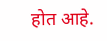होत आहे.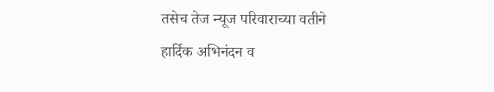तसेच तेज न्यूज परिवाराच्या वतीने हार्दिक अभिनंदन व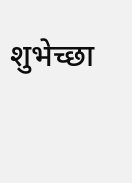शुभेच्छा